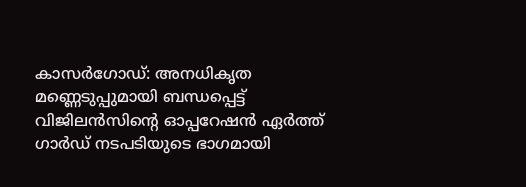കാസർഗോഡ്: അനധികൃത മണ്ണെടുപ്പുമായി ബന്ധപ്പെട്ട് വിജിലൻസിന്റെ ഓപ്പറേഷൻ ഏർത്ത് ഗാർഡ് നടപടിയുടെ ഭാഗമായി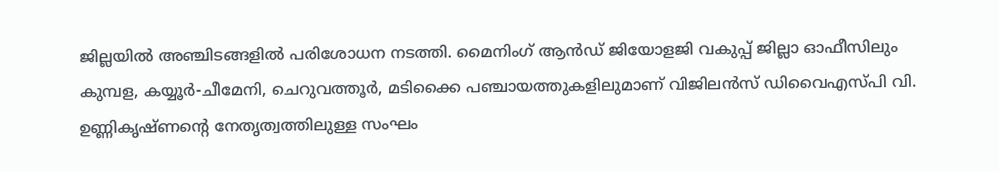ജില്ലയിൽ അഞ്ചിടങ്ങളിൽ പരിശോധന നടത്തി. മൈനിംഗ് ആൻഡ് ജിയോളജി വകുപ്പ് ജില്ലാ ഓഫീസിലും കുമ്പള, കയ്യൂർ-ചീമേനി, ചെറുവത്തൂർ, മടിക്കൈ പഞ്ചായത്തുകളിലുമാണ് വിജിലൻസ് ഡിവൈഎസ്പി വി. ഉണ്ണികൃഷ്ണന്റെ നേതൃത്വത്തിലുള്ള സംഘം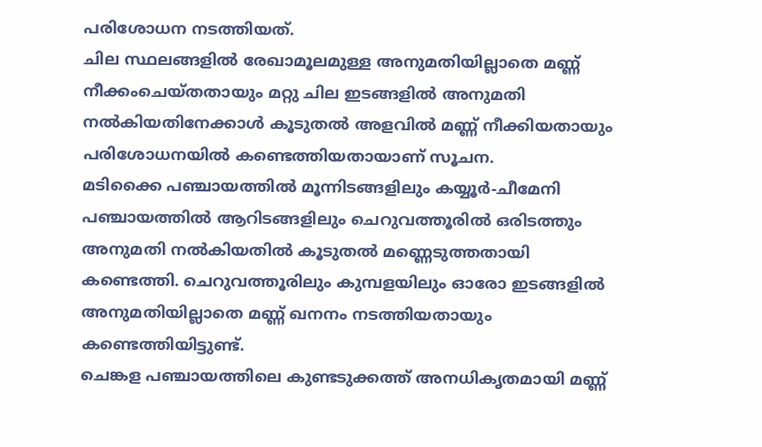പരിശോധന നടത്തിയത്.
ചില സ്ഥലങ്ങളിൽ രേഖാമൂലമുള്ള അനുമതിയില്ലാതെ മണ്ണ് നീക്കംചെയ്തതായും മറ്റു ചില ഇടങ്ങളിൽ അനുമതി നൽകിയതിനേക്കാൾ കൂടുതൽ അളവിൽ മണ്ണ് നീക്കിയതായും പരിശോധനയിൽ കണ്ടെത്തിയതായാണ് സൂചന.
മടിക്കൈ പഞ്ചായത്തിൽ മൂന്നിടങ്ങളിലും കയ്യൂർ-ചീമേനി പഞ്ചായത്തിൽ ആറിടങ്ങളിലും ചെറുവത്തൂരിൽ ഒരിടത്തും അനുമതി നൽകിയതിൽ കൂടുതൽ മണ്ണെടുത്തതായി കണ്ടെത്തി. ചെറുവത്തൂരിലും കുമ്പളയിലും ഓരോ ഇടങ്ങളിൽ അനുമതിയില്ലാതെ മണ്ണ് ഖനനം നടത്തിയതായും കണ്ടെത്തിയിട്ടുണ്ട്.
ചെങ്കള പഞ്ചായത്തിലെ കുണ്ടടുക്കത്ത് അനധികൃതമായി മണ്ണ്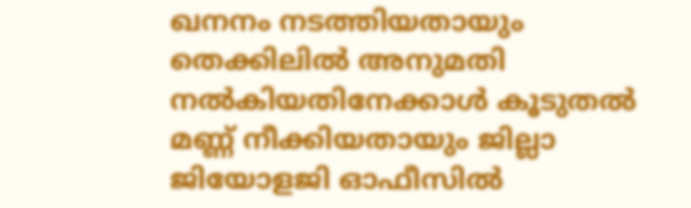ഖനനം നടത്തിയതായും തെക്കിലിൽ അനുമതി നൽകിയതിനേക്കാൾ കൂടുതൽ മണ്ണ് നീക്കിയതായും ജില്ലാ ജിയോളജി ഓഫീസിൽ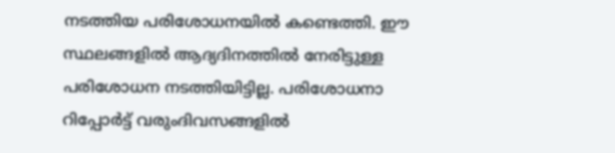നടത്തിയ പരിശോധനയിൽ കണ്ടെത്തി. ഈ സ്ഥലങ്ങളിൽ ആദ്യദിനത്തിൽ നേരിട്ടുള്ള പരിശോധന നടത്തിയിട്ടില്ല. പരിശോധനാ റിപ്പോർട്ട് വരുംദിവസങ്ങളിൽ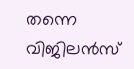തന്നെ വിജിലൻസ്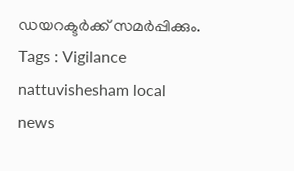ഡയറക്ടർക്ക് സമർപ്പിക്കും.
Tags : Vigilance nattuvishesham local news